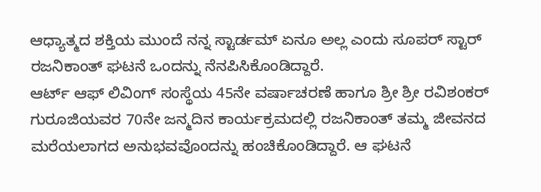ಆಧ್ಯಾತ್ಮದ ಶಕ್ತಿಯ ಮುಂದೆ ನನ್ನ ಸ್ಟಾರ್ಡಮ್ ಏನೂ ಅಲ್ಲ ಎಂದು ಸೂಪರ್ ಸ್ಟಾರ್ ರಜನಿಕಾಂತ್ ಘಟನೆ ಒಂದನ್ನು ನೆನಪಿಸಿಕೊಂಡಿದ್ದಾರೆ.
ಆರ್ಟ್ ಆಫ್ ಲಿವಿಂಗ್ ಸಂಸ್ಥೆಯ 45ನೇ ವರ್ಷಾಚರಣೆ ಹಾಗೂ ಶ್ರೀ ಶ್ರೀ ರವಿಶಂಕರ್ ಗುರೂಜಿಯವರ 70ನೇ ಜನ್ಮದಿನ ಕಾರ್ಯಕ್ರಮದಲ್ಲಿ ರಜನಿಕಾಂತ್ ತಮ್ಮ ಜೀವನದ ಮರೆಯಲಾಗದ ಅನುಭವವೊಂದನ್ನು ಹಂಚಿಕೊಂಡಿದ್ದಾರೆ. ಆ ಘಟನೆ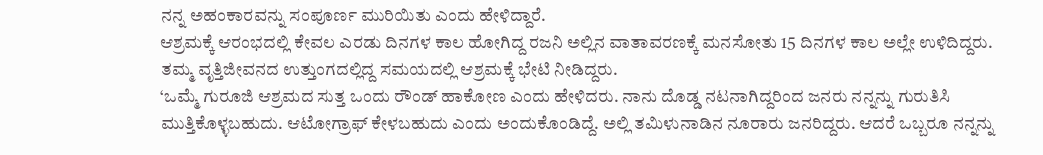ನನ್ನ ಅಹಂಕಾರವನ್ನು ಸಂಪೂರ್ಣ ಮುರಿಯಿತು ಎಂದು ಹೇಳಿದ್ದಾರೆ.
ಆಶ್ರಮಕ್ಕೆ ಆರಂಭದಲ್ಲಿ ಕೇವಲ ಎರಡು ದಿನಗಳ ಕಾಲ ಹೋಗಿದ್ದ ರಜನಿ ಅಲ್ಲಿನ ವಾತಾವರಣಕ್ಕೆ ಮನಸೋತು 15 ದಿನಗಳ ಕಾಲ ಅಲ್ಲೇ ಉಳಿದಿದ್ದರು. ತಮ್ಮ ವೃತ್ತಿಜೀವನದ ಉತ್ತುಂಗದಲ್ಲಿದ್ದ ಸಮಯದಲ್ಲಿ ಆಶ್ರಮಕ್ಕೆ ಭೇಟಿ ನೀಡಿದ್ದರು.
‘ಒಮ್ಮೆ ಗುರೂಜಿ ಆಶ್ರಮದ ಸುತ್ತ ಒಂದು ರೌಂಡ್ ಹಾಕೋಣ ಎಂದು ಹೇಳಿದರು. ನಾನು ದೊಡ್ಡ ನಟನಾಗಿದ್ದರಿಂದ ಜನರು ನನ್ನನ್ನು ಗುರುತಿಸಿ ಮುತ್ತಿಕೊಳ್ಳಬಹುದು. ಆಟೋಗ್ರಾಫ್ ಕೇಳಬಹುದು ಎಂದು ಅಂದುಕೊಂಡಿದ್ದೆ. ಅಲ್ಲಿ ತಮಿಳುನಾಡಿನ ನೂರಾರು ಜನರಿದ್ದರು. ಆದರೆ ಒಬ್ಬರೂ ನನ್ನನ್ನು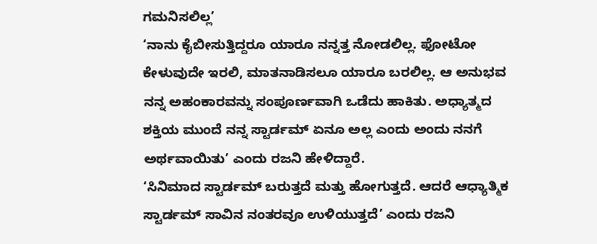ಗಮನಿಸಲಿಲ್ಲ’
‘ನಾನು ಕೈಬೀಸುತ್ತಿದ್ದರೂ ಯಾರೂ ನನ್ನತ್ತ ನೋಡಲಿಲ್ಲ. ಫೋಟೋ ಕೇಳುವುದೇ ಇರಲಿ, ಮಾತನಾಡಿಸಲೂ ಯಾರೂ ಬರಲಿಲ್ಲ. ಆ ಅನುಭವ ನನ್ನ ಅಹಂಕಾರವನ್ನು ಸಂಪೂರ್ಣವಾಗಿ ಒಡೆದು ಹಾಕಿತು. ಅಧ್ಯಾತ್ಮದ ಶಕ್ತಿಯ ಮುಂದೆ ನನ್ನ ಸ್ಟಾರ್ಡಮ್ ಏನೂ ಅಲ್ಲ ಎಂದು ಅಂದು ನನಗೆ ಅರ್ಥವಾಯಿತು’ ಎಂದು ರಜನಿ ಹೇಳಿದ್ದಾರೆ.
‘ಸಿನಿಮಾದ ಸ್ಟಾರ್ಡಮ್ ಬರುತ್ತದೆ ಮತ್ತು ಹೋಗುತ್ತದೆ. ಆದರೆ ಆಧ್ಯಾತ್ಮಿಕ ಸ್ಟಾರ್ಡಮ್ ಸಾವಿನ ನಂತರವೂ ಉಳಿಯುತ್ತದೆ’ ಎಂದು ರಜನಿ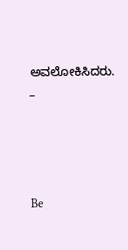ಅವಲೋಕಿಸಿದರು.
_





Be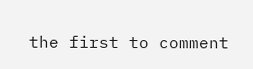the first to comment